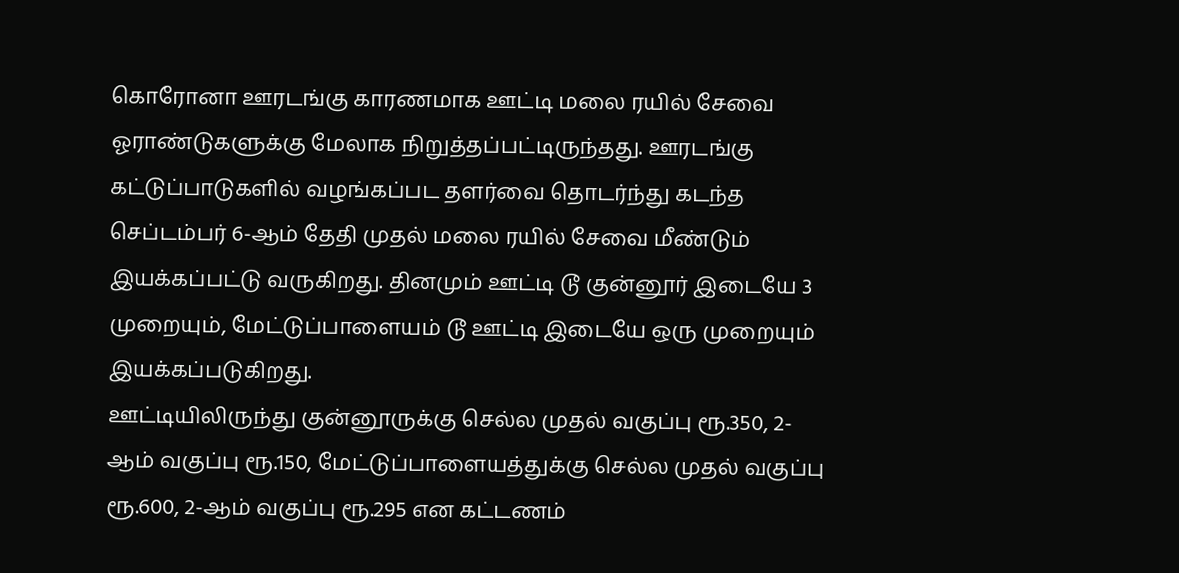கொரோனா ஊரடங்கு காரணமாக ஊட்டி மலை ரயில் சேவை ஓராண்டுகளுக்கு மேலாக நிறுத்தப்பட்டிருந்தது. ஊரடங்கு கட்டுப்பாடுகளில் வழங்கப்பட தளர்வை தொடர்ந்து கடந்த செப்டம்பர் 6-ஆம் தேதி முதல் மலை ரயில் சேவை மீண்டும் இயக்கப்பட்டு வருகிறது. தினமும் ஊட்டி டூ குன்னூர் இடையே 3 முறையும், மேட்டுப்பாளையம் டூ ஊட்டி இடையே ஒரு முறையும் இயக்கப்படுகிறது.
ஊட்டியிலிருந்து குன்னூருக்கு செல்ல முதல் வகுப்பு ரூ.350, 2-ஆம் வகுப்பு ரூ.150, மேட்டுப்பாளையத்துக்கு செல்ல முதல் வகுப்பு ரூ.600, 2-ஆம் வகுப்பு ரூ.295 என கட்டணம்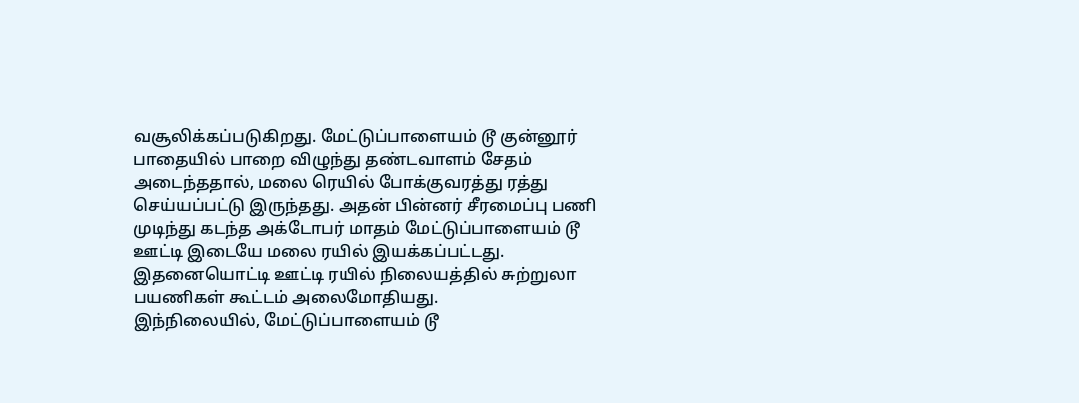வசூலிக்கப்படுகிறது. மேட்டுப்பாளையம் டூ குன்னூர் பாதையில் பாறை விழுந்து தண்டவாளம் சேதம் அடைந்ததால், மலை ரெயில் போக்குவரத்து ரத்து செய்யப்பட்டு இருந்தது. அதன் பின்னர் சீரமைப்பு பணி முடிந்து கடந்த அக்டோபர் மாதம் மேட்டுப்பாளையம் டூ ஊட்டி இடையே மலை ரயில் இயக்கப்பட்டது. இதனையொட்டி ஊட்டி ரயில் நிலையத்தில் சுற்றுலா பயணிகள் கூட்டம் அலைமோதியது.
இந்நிலையில், மேட்டுப்பாளையம் டூ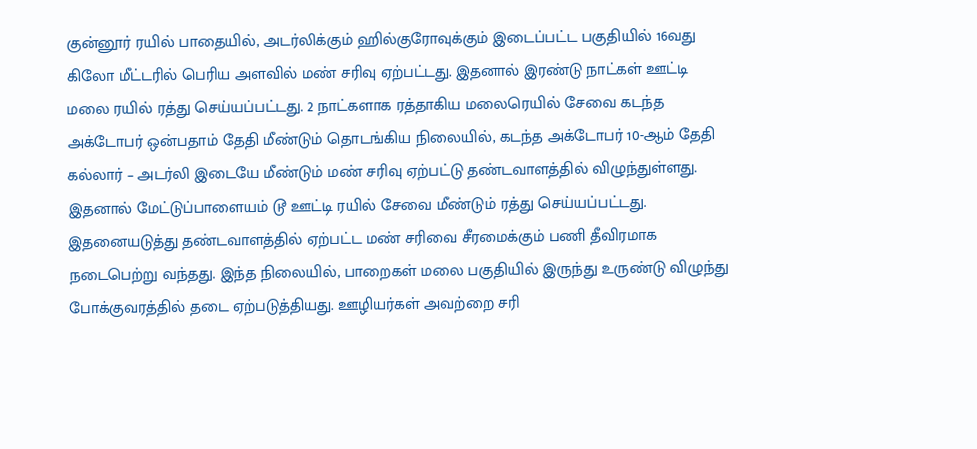குன்னூர் ரயில் பாதையில், அடர்லிக்கும் ஹில்குரோவுக்கும் இடைப்பட்ட பகுதியில் 16வது கிலோ மீட்டரில் பெரிய அளவில் மண் சரிவு ஏற்பட்டது. இதனால் இரண்டு நாட்கள் ஊட்டி மலை ரயில் ரத்து செய்யப்பட்டது. 2 நாட்களாக ரத்தாகிய மலைரெயில் சேவை கடந்த அக்டோபர் ஒன்பதாம் தேதி மீண்டும் தொடங்கிய நிலையில், கடந்த அக்டோபர் 10-ஆம் தேதி கல்லார் – அடர்லி இடையே மீண்டும் மண் சரிவு ஏற்பட்டு தண்டவாளத்தில் விழுந்துள்ளது.
இதனால் மேட்டுப்பாளையம் டூ ஊட்டி ரயில் சேவை மீண்டும் ரத்து செய்யப்பட்டது. இதனையடுத்து தண்டவாளத்தில் ஏற்பட்ட மண் சரிவை சீரமைக்கும் பணி தீவிரமாக நடைபெற்று வந்தது. இந்த நிலையில், பாறைகள் மலை பகுதியில் இருந்து உருண்டு விழுந்து போக்குவரத்தில் தடை ஏற்படுத்தியது. ஊழியர்கள் அவற்றை சரி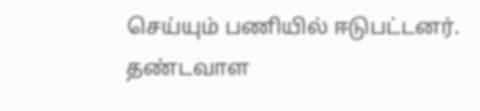செய்யும் பணியில் ஈடுபட்டனர். தண்டவாள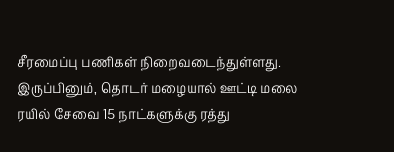சீரமைப்பு பணிகள் நிறைவடைந்துள்ளது. இருப்பினும், தொடர் மழையால் ஊட்டி மலை ரயில் சேவை 15 நாட்களுக்கு ரத்து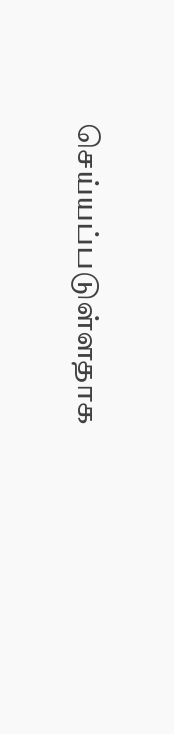செய்யப்படுள்ளதாக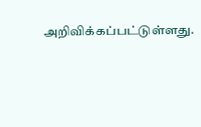அறிவிக்கப்பட்டுள்ளது.